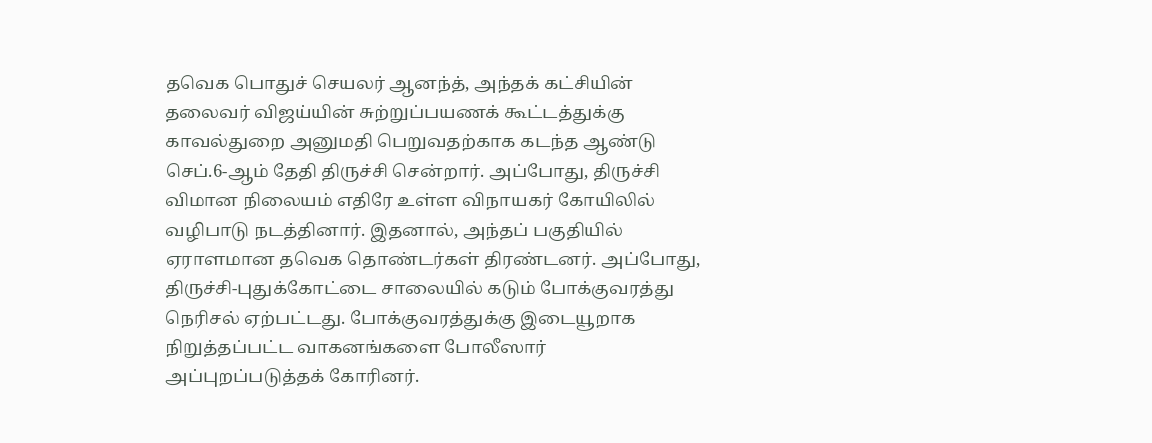தவெக பொதுச் செயலர் ஆனந்த், அந்தக் கட்சியின் தலைவர் விஜய்யின் சுற்றுப்பயணக் கூட்டத்துக்கு காவல்துறை அனுமதி பெறுவதற்காக கடந்த ஆண்டு செப்.6-ஆம் தேதி திருச்சி சென்றார். அப்போது, திருச்சி விமான நிலையம் எதிரே உள்ள விநாயகர் கோயிலில் வழிபாடு நடத்தினார். இதனால், அந்தப் பகுதியில் ஏராளமான தவெக தொண்டர்கள் திரண்டனர். அப்போது, திருச்சி-புதுக்கோட்டை சாலையில் கடும் போக்குவரத்து நெரிசல் ஏற்பட்டது. போக்குவரத்துக்கு இடையூறாக நிறுத்தப்பட்ட வாகனங்களை போலீஸார் அப்புறப்படுத்தக் கோரினர்.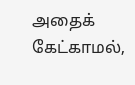அதைக் கேட்காமல்,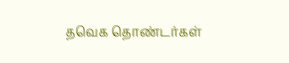தவெக தொண்டர்கள்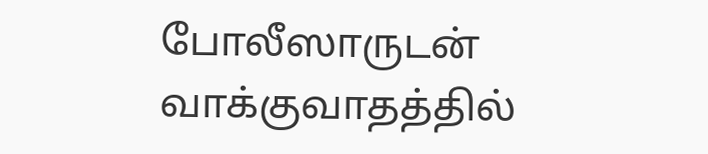போலீஸாருடன் வாக்குவாதத்தில்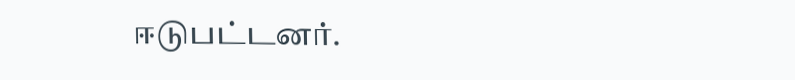ஈடுபட்டனர்.